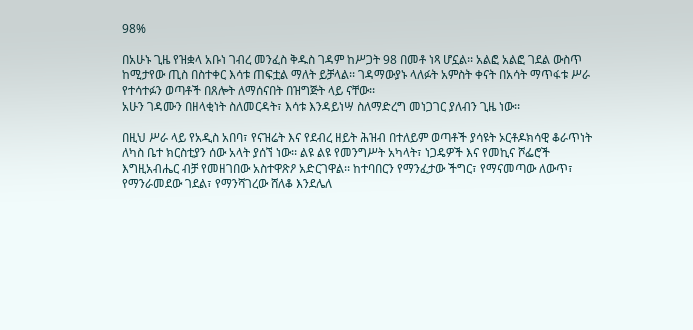98%

በአሁኑ ጊዜ የዝቋላ አቡነ ገብረ መንፈስ ቅዱስ ገዳም ከሥጋት 98 በመቶ ነጻ ሆኗል፡፡ አልፎ አልፎ ገደል ውስጥ ከሚታየው ጢስ በስተቀር እሳቱ ጠፍቷል ማለት ይቻላል፡፡ ገዳማውያኑ ላለፉት አምስት ቀናት በአሳት ማጥፋቱ ሥራ የተሳተፉን ወጣቶች በጸሎት ለማሰናበት በዝግጅት ላይ ናቸው፡፡
አሁን ገዳሙን በዘላቂነት ስለመርዳት፣ እሳቱ እንዳይነሣ ስለማድረግ መነጋገር ያለብን ጊዜ ነው፡፡

በዚህ ሥራ ላይ የአዲስ አበባ፣ የናዝሬት እና የደብረ ዘይት ሕዝብ በተለይም ወጣቶች ያሳዩት ኦርቶዶክሳዊ ቆራጥነት ለካስ ቤተ ክርስቲያን ሰው አላት ያሰኘ ነው፡፡ ልዩ ልዩ የመንግሥት አካላት፣ ነጋዴዎች እና የመኪና ሾፌሮች እግዚአብሔር ብቻ የመዘገበው አስተዋጽዖ አድርገዋል፡፡ ከተባበርን የማንፈታው ችግር፣ የማናመጣው ለውጥ፣ የማንራመደው ገደል፣ የማንሻገረው ሸለቆ እንደሌለ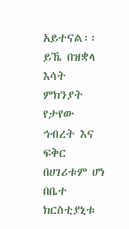አይተናል፡፡ ይኼ በዝቋላ እሳት ምክንያት የታየው ኅብረት እና ፍቅር በሀገሪቱም ሆነ በቤተ ክርስቲያኒቱ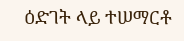ዕድገት ላይ ተሠማርቶ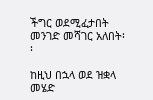ችግር ወደሚፈታበት መንገድ መሻገር አለበት፡፡

ከዚህ በኋላ ወደ ዝቋላ መሄድ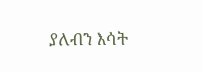ያለብን እሳት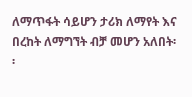ለማጥፋት ሳይሆን ታሪክ ለማየት እና በረከት ለማግኘት ብቻ መሆን አለበት፡፡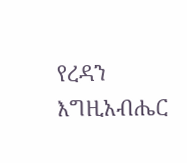የረዳን እግዚአብሔር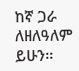ከኛ ጋራ ለዘለዓለም ይሁን፡፡